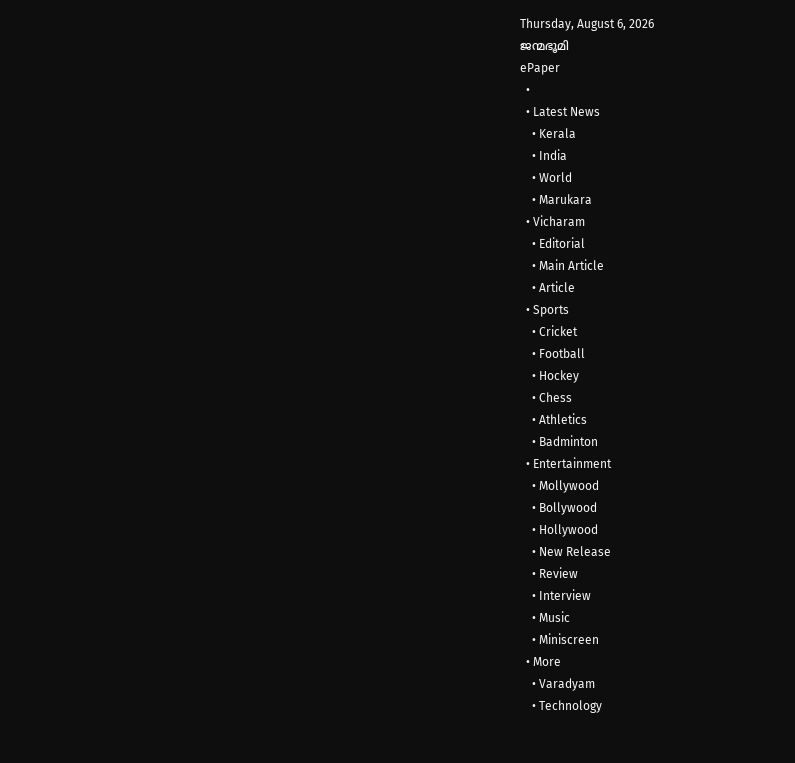Thursday, August 6, 2026
ജന്മഭൂമി
ePaper
  •
  • Latest News
    • Kerala
    • India
    • World
    • Marukara
  • Vicharam
    • Editorial
    • Main Article
    • Article
  • Sports
    • Cricket
    • Football
    • Hockey
    • Chess
    • Athletics
    • Badminton
  • Entertainment
    • Mollywood
    • Bollywood
    • Hollywood
    • New Release
    • Review
    • Interview
    • Music
    • Miniscreen
  • More
    • Varadyam
    • Technology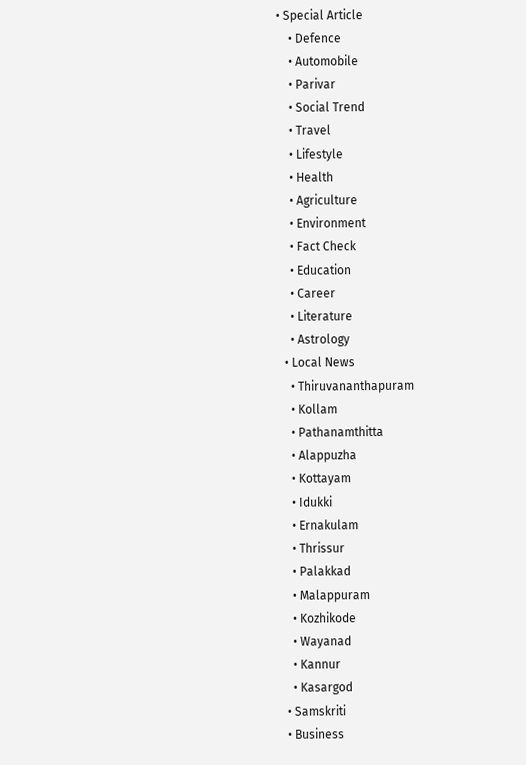• Special Article
    • Defence
    • Automobile
    • Parivar
    • Social Trend
    • Travel
    • Lifestyle
    • Health
    • Agriculture
    • Environment
    • Fact Check
    • Education
    • Career
    • Literature
    • Astrology
  • Local News
    • Thiruvananthapuram
    • Kollam
    • Pathanamthitta
    • Alappuzha
    • Kottayam
    • Idukki
    • Ernakulam
    • Thrissur
    • Palakkad
    • Malappuram
    • Kozhikode
    • Wayanad
    • Kannur
    • Kasargod
  • Samskriti
  • Business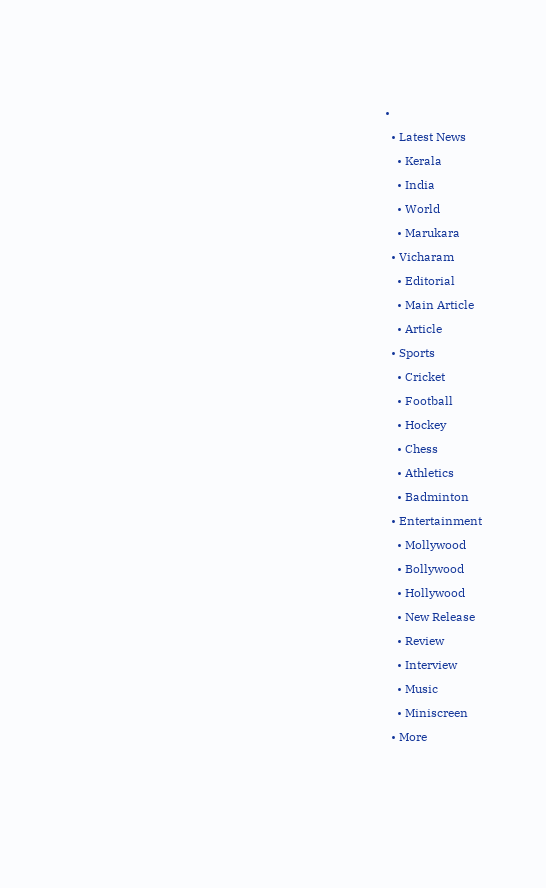•
  • Latest News
    • Kerala
    • India
    • World
    • Marukara
  • Vicharam
    • Editorial
    • Main Article
    • Article
  • Sports
    • Cricket
    • Football
    • Hockey
    • Chess
    • Athletics
    • Badminton
  • Entertainment
    • Mollywood
    • Bollywood
    • Hollywood
    • New Release
    • Review
    • Interview
    • Music
    • Miniscreen
  • More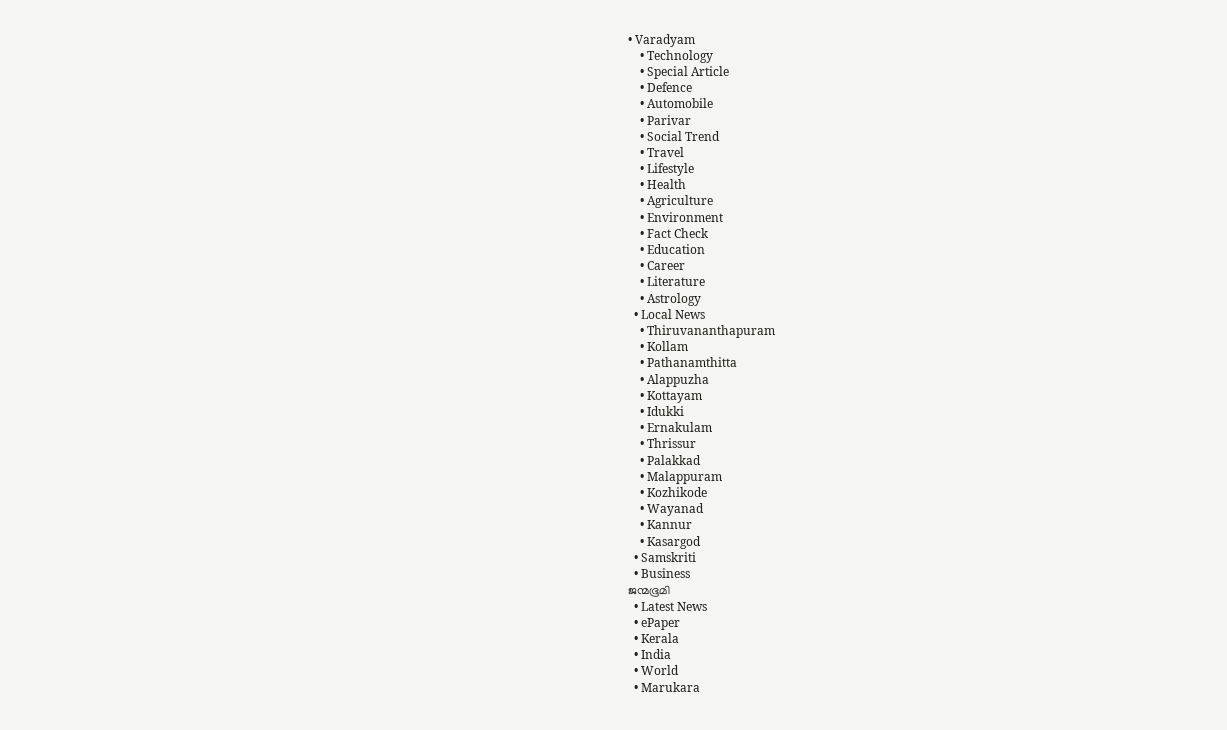• Varadyam
    • Technology
    • Special Article
    • Defence
    • Automobile
    • Parivar
    • Social Trend
    • Travel
    • Lifestyle
    • Health
    • Agriculture
    • Environment
    • Fact Check
    • Education
    • Career
    • Literature
    • Astrology
  • Local News
    • Thiruvananthapuram
    • Kollam
    • Pathanamthitta
    • Alappuzha
    • Kottayam
    • Idukki
    • Ernakulam
    • Thrissur
    • Palakkad
    • Malappuram
    • Kozhikode
    • Wayanad
    • Kannur
    • Kasargod
  • Samskriti
  • Business
ജന്മഭൂമി
  • Latest News
  • ePaper
  • Kerala
  • India
  • World
  • Marukara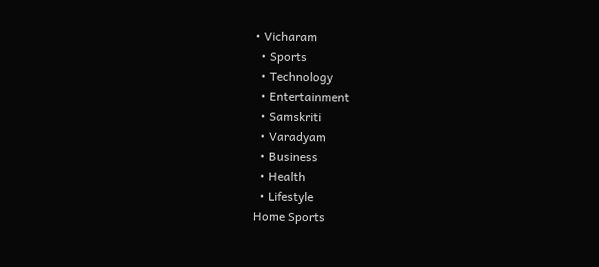• Vicharam
  • Sports
  • Technology
  • Entertainment
  • Samskriti
  • Varadyam
  • Business
  • Health
  • Lifestyle
Home Sports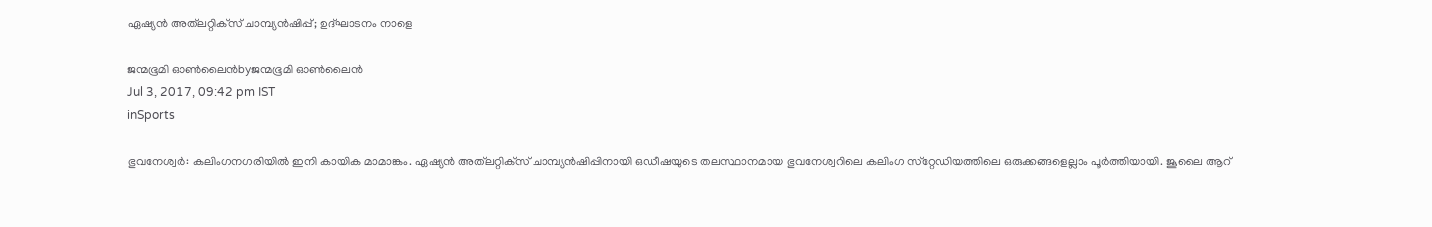ഏഷ്യന്‍ അത്‌ലറ്റിക്‌സ് ചാമ്പ്യന്‍ഷിപ്പ്; ഉദ്ഘാടനം നാളെ

ജന്മഭൂമി ഓണ്‍ലൈന്‍byജന്മഭൂമി ഓണ്‍ലൈന്‍
Jul 3, 2017, 09:42 pm IST
inSports

ഭുവനേശ്വര്‍: കലിംഗനഗരിയില്‍ ഇനി കായിക മാമാങ്കം. ഏഷ്യന്‍ അത്‌ലറ്റിക്‌സ് ചാമ്പ്യന്‍ഷിപ്പിനായി ഒഡീഷയുടെ തലസ്ഥാനമായ ഭുവനേശ്വറിലെ കലിംഗ സ്‌റ്റേഡിയത്തിലെ ഒരുക്കങ്ങളെല്ലാം പൂര്‍ത്തിയായി. ജൂലൈ ആറ്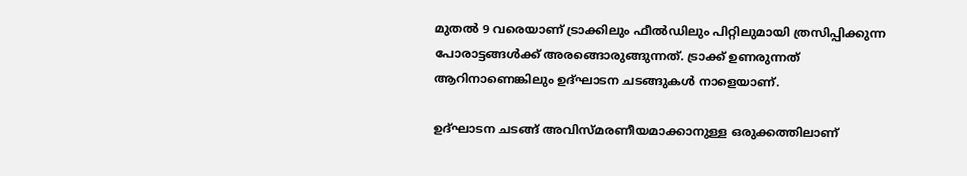മുതല്‍ 9 വരെയാണ് ട്രാക്കിലും ഫീല്‍ഡിലും പിറ്റിലുമായി ത്രസിപ്പിക്കുന്ന പോരാട്ടങ്ങള്‍ക്ക് അരങ്ങൊരുങ്ങുന്നത്. ട്രാക്ക് ഉണരുന്നത് ആറിനാണെങ്കിലും ഉദ്ഘാടന ചടങ്ങുകള്‍ നാളെയാണ്.

ഉദ്ഘാടന ചടങ്ങ് അവിസ്മരണീയമാക്കാനുള്ള ഒരുക്കത്തിലാണ്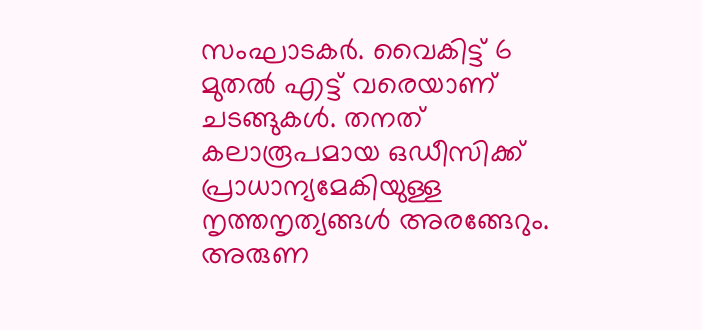സംഘാടകര്‍. വൈകിട്ട് 6 മുതല്‍ എട്ട് വരെയാണ് ചടങ്ങുകള്‍. തനത് കലാരൂപമായ ഒഡീസിക്ക് പ്രാധാന്യമേകിയുള്ള നൃത്തനൃത്യങ്ങള്‍ അരങ്ങേറും. അരുണ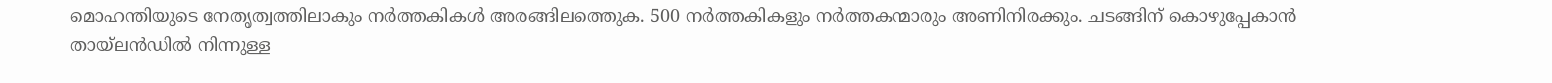മൊഹന്തിയുടെ നേതൃത്വത്തിലാകും നര്‍ത്തകികള്‍ അരങ്ങിലത്തെുക. 500 നര്‍ത്തകികളും നര്‍ത്തകന്മാരും അണിനിരക്കും. ചടങ്ങിന് കൊഴുപ്പേകാന്‍ തായ്‌ലന്‍ഡില്‍ നിന്നുള്ള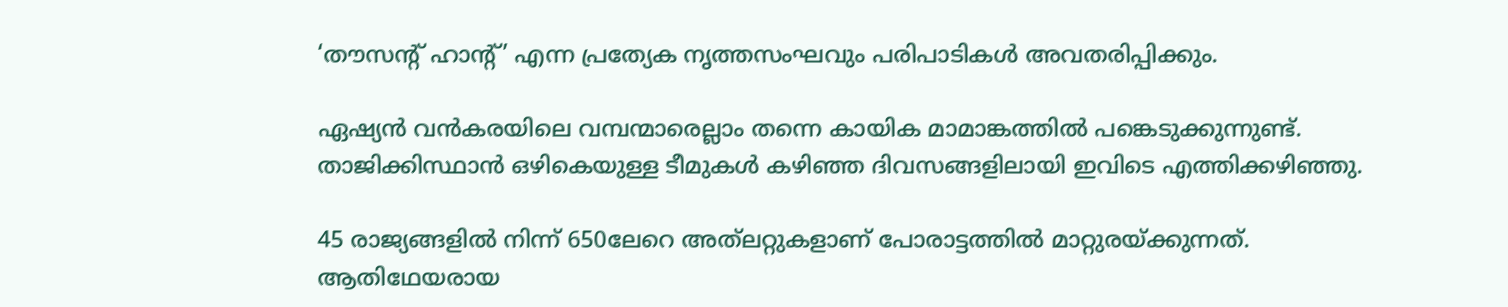‘തൗസന്റ് ഹാന്റ്’ എന്ന പ്രത്യേക നൃത്തസംഘവും പരിപാടികള്‍ അവതരിപ്പിക്കും.

ഏഷ്യന്‍ വന്‍കരയിലെ വമ്പന്മാരെല്ലാം തന്നെ കായിക മാമാങ്കത്തില്‍ പങ്കെടുക്കുന്നുണ്ട്. താജിക്കിസ്ഥാന്‍ ഒഴികെയുള്ള ടീമുകള്‍ കഴിഞ്ഞ ദിവസങ്ങളിലായി ഇവിടെ എത്തിക്കഴിഞ്ഞു.

45 രാജ്യങ്ങളില്‍ നിന്ന് 650ലേറെ അത്‌ലറ്റുകളാണ് പോരാട്ടത്തില്‍ മാറ്റുരയ്‌ക്കുന്നത്. ആതിഥേയരായ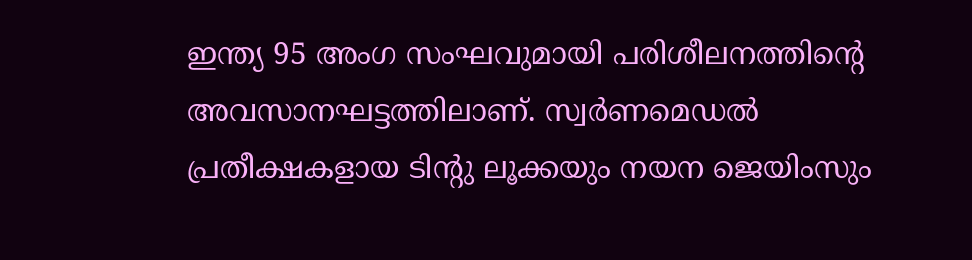ഇന്ത്യ 95 അംഗ സംഘവുമായി പരിശീലനത്തിന്റെ അവസാനഘട്ടത്തിലാണ്. സ്വര്‍ണമെഡല്‍ പ്രതീക്ഷകളായ ടിന്റു ലൂക്കയും നയന ജെയിംസും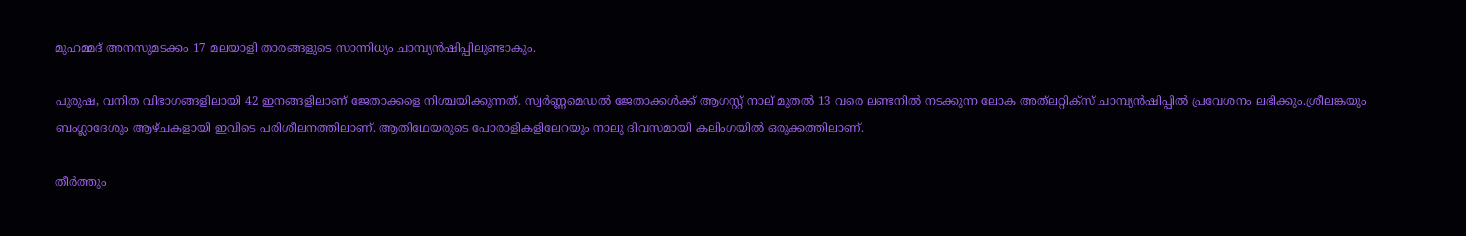മുഹമ്മദ് അനസുമടക്കം 17 മലയാളി താരങ്ങളുടെ സാന്നിധ്യം ചാമ്പ്യന്‍ഷിപ്പിലുണ്ടാകും.

പുരുഷ, വനിത വിഭാഗങ്ങളിലായി 42 ഇനങ്ങളിലാണ് ജേതാക്കളെ നിശ്ചയിക്കുന്നത്. സ്വര്‍ണ്ണമെഡല്‍ ജേതാക്കള്‍ക്ക് ആഗസ്റ്റ് നാല് മുതല്‍ 13 വരെ ലണ്ടനില്‍ നടക്കുന്ന ലോക അത്‌ലറ്റിക്‌സ് ചാമ്പ്യന്‍ഷിപ്പില്‍ പ്രവേശനം ലഭിക്കും.ശ്രീലങ്കയും ബംഗ്ലാദേശും ആഴ്ചകളായി ഇവിടെ പരിശീലനത്തിലാണ്. ആതിഥേയരുടെ പോരാളികളിലേറയും നാലു ദിവസമായി കലിംഗയില്‍ ഒരുക്കത്തിലാണ്.

തീര്‍ത്തും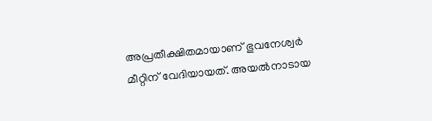അപ്രതീക്ഷിതമായാണ് ഭുവനേശ്വര്‍ മീറ്റിന് വേദിയായത്. അയല്‍നാടായ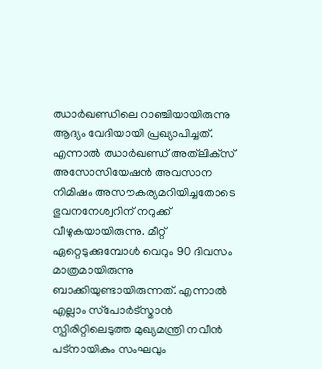ഝാര്‍ഖണ്ഡിലെ റാഞ്ചിയായിരുന്നു ആദ്യം വേദിയായി പ്രഖ്യാപിച്ചത്. എന്നാല്‍ ഝാര്‍ഖണ്ഡ് അത്‌ലിക്‌സ് അസോസിയേഷന്‍ അവസാന നിമിഷം അസൗകര്യമറിയിച്ചതോടെ ഭുവനനേശ്വറിന് നറുക്ക് വീഴുകയായിരുന്നു. മീറ്റ് ഏറ്റെടുക്കുമ്പോള്‍ വെറും 90 ദിവസം മാത്രമായിരുന്നു ബാക്കിയുണ്ടായിരുന്നത്. എന്നാല്‍ എല്ലാം സ്‌പോര്‍ട്‌സ്മാന്‍ സ്പിരിറ്റിലെടുത്ത മുഖ്യമന്ത്രി നവീന്‍ പട്‌നായികും സംഘവും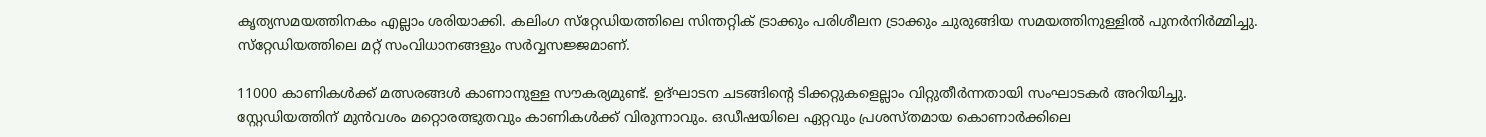കൃത്യസമയത്തിനകം എല്ലാം ശരിയാക്കി. കലിംഗ സ്‌റ്റേഡിയത്തിലെ സിന്തറ്റിക് ട്രാക്കും പരിശീലന ട്രാക്കും ചുരുങ്ങിയ സമയത്തിനുള്ളില്‍ പുനര്‍നിര്‍മ്മിച്ചു. സ്‌റ്റേഡിയത്തിലെ മറ്റ് സംവിധാനങ്ങളും സര്‍വ്വസജ്ജമാണ്.

11000 കാണികള്‍ക്ക് മത്സരങ്ങള്‍ കാണാനുള്ള സൗകര്യമുണ്ട്. ഉദ്ഘാടന ചടങ്ങിന്റെ ടിക്കറ്റുകളെല്ലാം വിറ്റുതീര്‍ന്നതായി സംഘാടകര്‍ അറിയിച്ചു. സ്റ്റേഡിയത്തിന് മുന്‍വശം മറ്റൊരത്ഭുതവും കാണികള്‍ക്ക് വിരുന്നാവും. ഒഡീഷയിലെ ഏറ്റവും പ്രശസ്തമായ കൊണാര്‍ക്കിലെ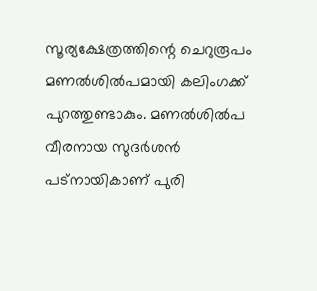സൂര്യക്ഷേത്രത്തിന്റെ ചെറുരൂപം മണല്‍ശില്‍പമായി കലിംഗക്ക് പുറത്തുണ്ടാകും. മണല്‍ശില്‍പ വീരനായ സുദര്‍ശന്‍ പട്‌നായികാണ് പുരി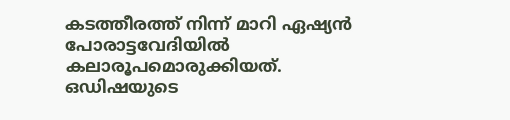കടത്തീരത്ത് നിന്ന് മാറി ഏഷ്യന്‍ പോരാട്ടവേദിയില്‍ കലാരൂപമൊരുക്കിയത്. ഒഡിഷയുടെ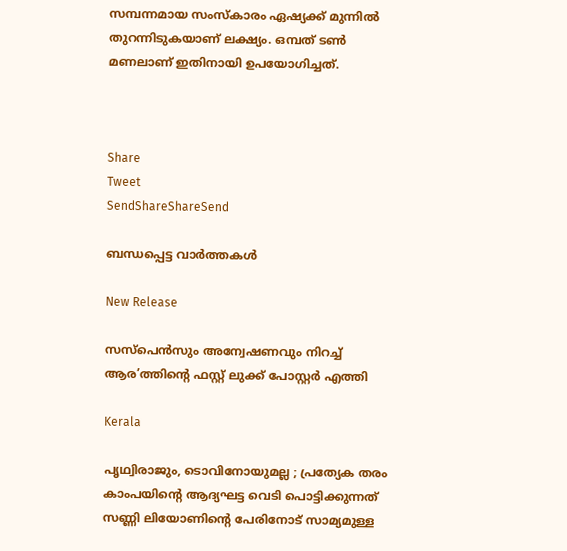സമ്പന്നമായ സംസ്‌കാരം ഏഷ്യക്ക് മുന്നില്‍ തുറന്നിടുകയാണ് ലക്ഷ്യം. ഒമ്പത് ടണ്‍ മണലാണ് ഇതിനായി ഉപയോഗിച്ചത്.



Share
Tweet
SendShareShareSend

ബന്ധപ്പെട്ട വാര്‍ത്തകള്‍

New Release

സസ്പെൻസും അന്വേഷണവും നിറച്ച് ആര’ത്തിന്റെ ഫസ്റ്റ് ലുക്ക് പോസ്റ്റർ എത്തി

Kerala

പൃഥ്വിരാജും, ടൊവിനോയുമല്ല ; പ്രത്യേക തരം കാംപയിന്റെ ആദ്യഘട്ട വെടി പൊട്ടിക്കുന്നത് സണ്ണി ലിയോണിന്റെ പേരിനോട് സാമ്യമുള്ള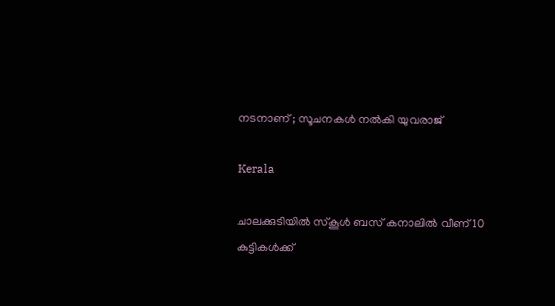നടനാണ് ; സൂചനകൾ നൽകി യുവരാജ്

Kerala

ചാലക്കുടിയില്‍ സ്‌കൂള്‍ ബസ് കനാലില്‍ വീണ് 10 കുട്ടികള്‍ക്ക്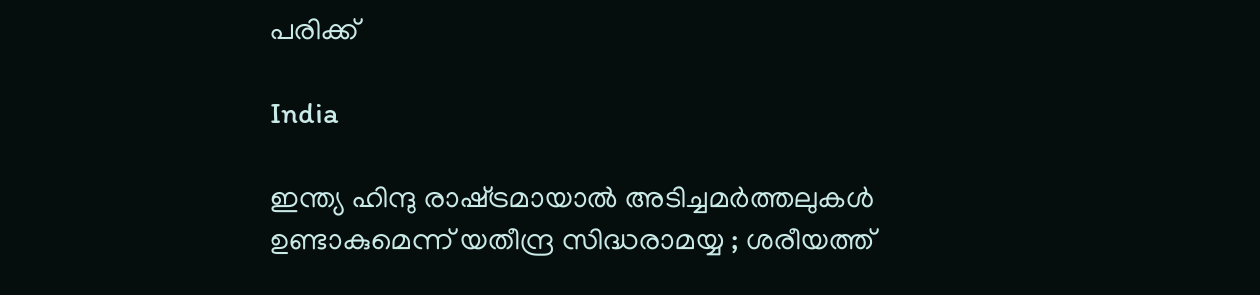പരിക്ക്

India

ഇന്ത്യ ഹിന്ദു രാഷ്‌ട്രമായാൽ അടിച്ചമർത്തലുകൾ ഉണ്ടാകുമെന്ന് യതീന്ദ്ര സിദ്ധരാമയ്യ ; ശരീയത്ത്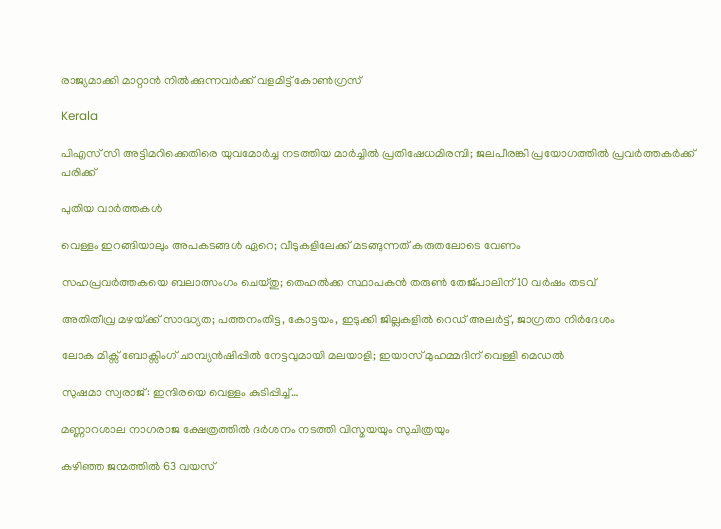രാജ്യമാക്കി മാറ്റാൻ നിൽക്കുന്നവർക്ക് വളമിട്ട് കോൺഗ്രസ്

Kerala

പിഎസ് സി അട്ടിമറിക്കെതിരെ യുവമോര്‍ച്ച നടത്തിയ മാര്‍ച്ചില്‍ പ്രതിഷേധമിരമ്പി; ജലപീരങ്കി പ്രയോഗത്തില്‍ പ്രവര്‍ത്തകര്‍ക്ക് പരിക്ക്

പുതിയ വാര്‍ത്തകള്‍

വെള്ളം ഇറങ്ങിയാലും അപകടങ്ങള്‍ ഏറെ; വീടുകളിലേക്ക് മടങ്ങുന്നത് കരുതലോടെ വേണം

സഹപ്രവർത്തകയെ ബലാത്സംഗം ചെയ്തു; തെഹൽക്ക സ്ഥാപകൻ തരുൺ തേജ്പാലിന് 10 വർഷം തടവ്

അതിതീവ്ര മഴയ്‌ക്ക് സാദ്ധ്യത; പത്തനംതിട്ട, കോട്ടയം, ഇടുക്കി ജില്ലകളിൽ റെഡ് അലർട്ട്, ജാഗ്രതാ നിർദേശം

ലോക മിക്സ് ബോക്സിംഗ് ചാമ്പ്യൻഷിപ്പിൽ നേട്ടവുമായി മലയാളി; ഇയാസ് മുഹമ്മദിന് വെള്ളി മെഡൽ

സുഷമാ സ്വരാജ്: ഇന്ദിരയെ വെള്ളം കുടിപ്പിച്ച്…

മണ്ണാറശാല നാഗരാജ ക്ഷേത്രത്തിൽ ദർശനം നടത്തി വിസ്മയയും സുചിത്രയും

കഴിഞ്ഞ ജന്മത്തിൽ 63 വയസ്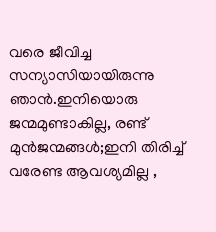വരെ ജീവിച്ച സന്യാസിയായിരുന്നു ഞാൻ.ഇനിയൊരു ജന്മമുണ്ടാകില്ല, രണ്ട് മുൻജന്മങ്ങൾ;ഇനി തിരിച്ച് വരേണ്ട ആവശ്യമില്ല ,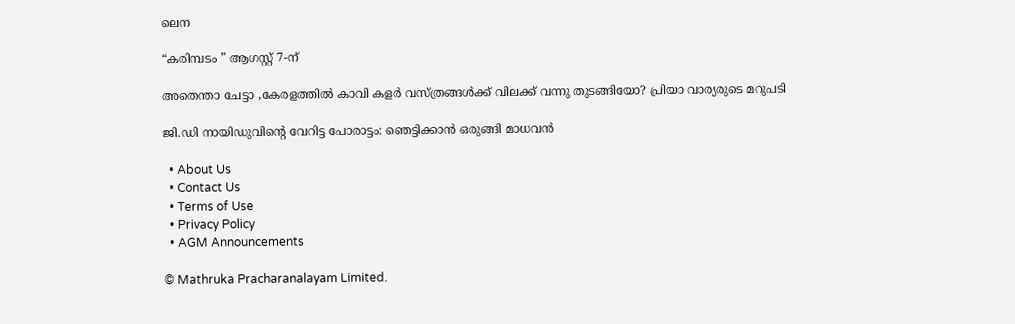ലെന

“കരിമ്പടം ” ആഗസ്റ്റ് 7-ന്

അതെന്താ ചേട്ടാ ,കേരളത്തിൽ കാവി കളർ വസ്ത്രങ്ങൾക്ക് വിലക്ക് വന്നു തുടങ്ങിയോ? പ്രിയാ വാര്യരുടെ മറുപടി

ജി.ഡി നായിഡുവിന്റെ വേറിട്ട പോരാട്ടം: ഞെട്ടിക്കാൻ ഒരുങ്ങി മാധവൻ

  • About Us
  • Contact Us
  • Terms of Use
  • Privacy Policy
  • AGM Announcements

© Mathruka Pracharanalayam Limited.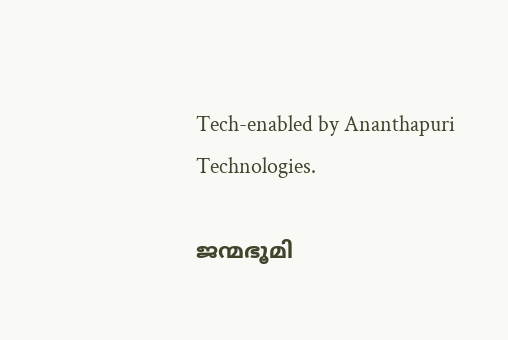Tech-enabled by Ananthapuri Technologies.

ജന്മഭൂമി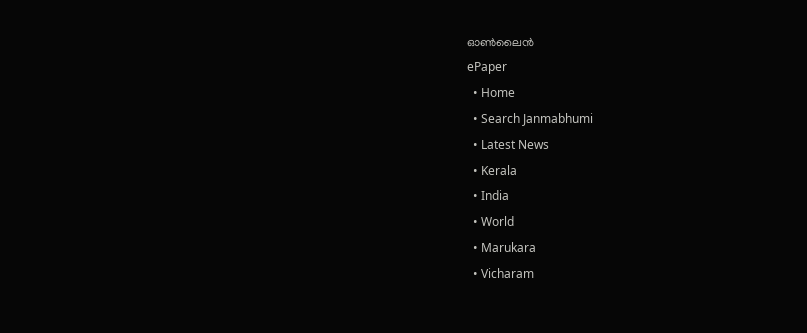ഓണ്‍ലൈന്‍
ePaper
  • Home
  • Search Janmabhumi
  • Latest News
  • Kerala
  • India
  • World
  • Marukara
  • Vicharam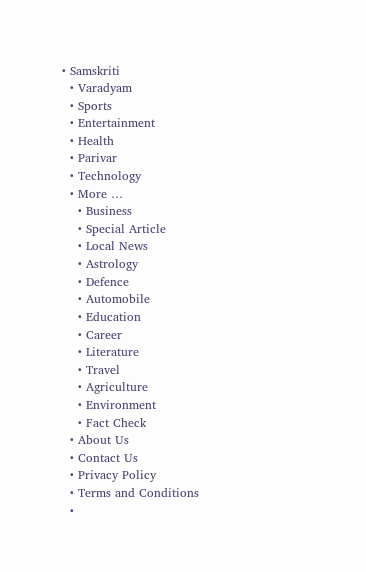• Samskriti
  • Varadyam
  • Sports
  • Entertainment
  • Health
  • Parivar
  • Technology
  • More …
    • Business
    • Special Article
    • Local News
    • Astrology
    • Defence
    • Automobile
    • Education
    • Career
    • Literature
    • Travel
    • Agriculture
    • Environment
    • Fact Check
  • About Us
  • Contact Us
  • Privacy Policy
  • Terms and Conditions
  •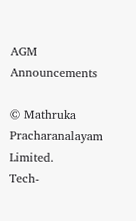AGM Announcements

© Mathruka Pracharanalayam Limited.
Tech-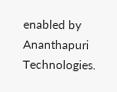enabled by Ananthapuri Technologies.